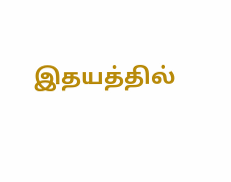இதயத்தில்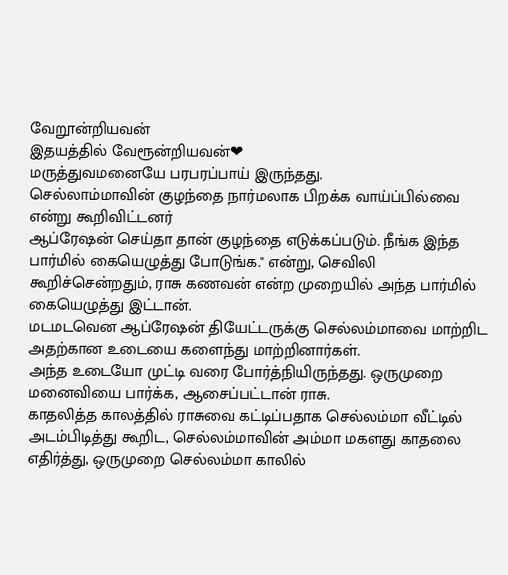வேறூன்றியவன்
இதயத்தில் வேரூன்றியவன்❤
மருத்துவமனையே பரபரப்பாய் இருந்தது.
செல்லாம்மாவின் குழந்தை நார்மலாக பிறக்க வாய்ப்பில்வை என்று கூறிவிட்டனர்
ஆப்ரேஷன் செய்தா தான் குழந்தை எடுக்கப்படும். நீங்க இந்த பார்மில் கையெழுத்து போடுங்க." என்று, செவிலி கூறிச்சென்றதும், ராசு கணவன் என்ற முறையில் அந்த பார்மில் கையெழுத்து இட்டான்.
மடமடவென ஆப்ரேஷன் தியேட்டருக்கு செல்லம்மாவை மாற்றிட அதற்கான உடையை களைந்து மாற்றினார்கள்.
அந்த உடையோ முட்டி வரை போர்த்நியிருந்தது. ஒருமுறை மனைவியை பார்க்க, ஆசைப்பட்டான் ராசு.
காதலித்த காலத்தில் ராசுவை கட்டிப்பதாக செல்லம்மா வீட்டில் அடம்பிடித்து கூறிட, செல்லம்மாவின் அம்மா மகளது காதலை எதிர்த்து, ஒருமுறை செல்லம்மா காலில்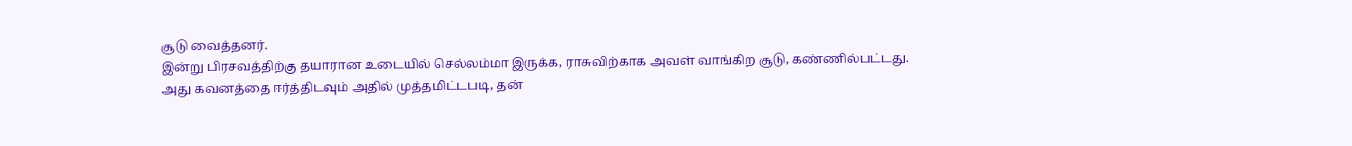சூடு வைத்தனர்.
இன்று பிரசவத்திற்கு தயாரான உடையில் செல்லம்மா இருக்க, ராசுவிற்காக அவள் வாங்கிற சூடு, கண்ணில்பட்டது.
அது கவனத்தை ஈர்த்திடவும் அதில் முத்தமிட்டபடி, தன்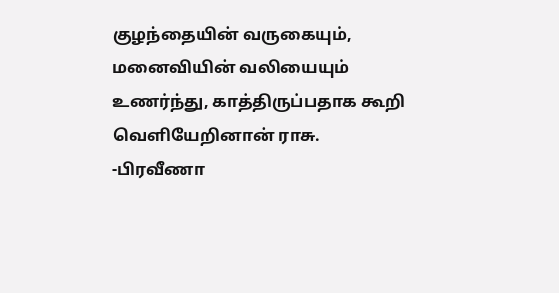குழந்தையின் வருகையும், மனைவியின் வலியையும் உணர்ந்து, காத்திருப்பதாக கூறி வெளியேறினான் ராசு.
-பிரவீணா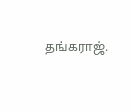தங்கராஜ்.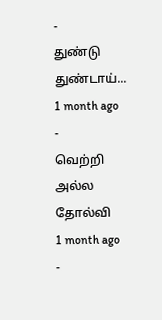-
துண்டு துண்டாய்...
1 month ago
-
வெற்றி அல்ல தோல்வி
1 month ago
-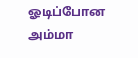ஓடிப்போன அம்மா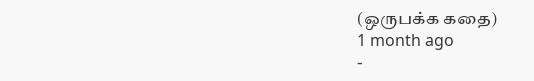(ஒருபக்க கதை)
1 month ago
-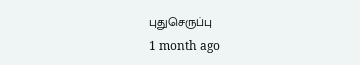புதுசெருப்பு
1 month ago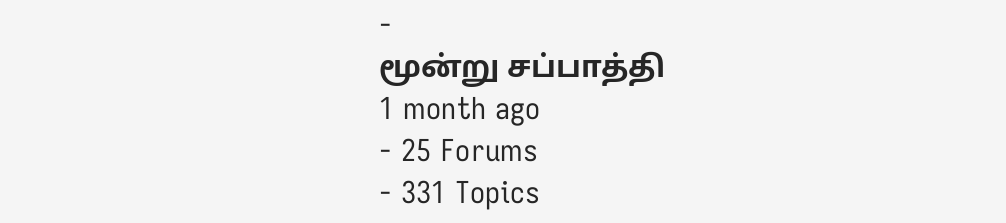-
மூன்று சப்பாத்தி
1 month ago
- 25 Forums
- 331 Topics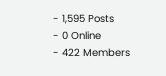- 1,595 Posts
- 0 Online
- 422 Members